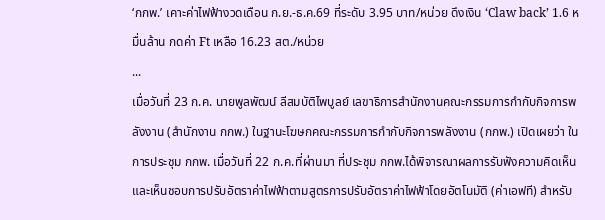‘กกพ.’ เคาะค่าไฟฟ้างวดเดือน ก.ย.-ธ.ค.69 ที่ระดับ 3.95 บาท/หน่วย ดึงเงิน ‘Claw back’ 1.6 หมื่นล้าน กดค่า Ft เหลือ 16.23 สต./หน่วย
...
เมื่อวันที่ 23 ก.ค. นายพูลพัฒน์ ลีสมบัติไพบูลย์ เลขาธิการสำนักงานคณะกรรมการกำกับกิจการพลังงาน (สำนักงาน กกพ.) ในฐานะโฆษกคณะกรรมการกำกับกิจการพลังงาน (กกพ.) เปิดเผยว่า ในการประชุม กกพ. เมื่อวันที่ 22 ก.ค.ที่ผ่านมา ที่ประชุม กกพ.ได้พิจารณาผลการรับฟังความคิดเห็นและเห็นชอบการปรับอัตราค่าไฟฟ้าตามสูตรการปรับอัตราค่าไฟฟ้าโดยอัตโนมัติ (ค่าเอฟที) สำหรับ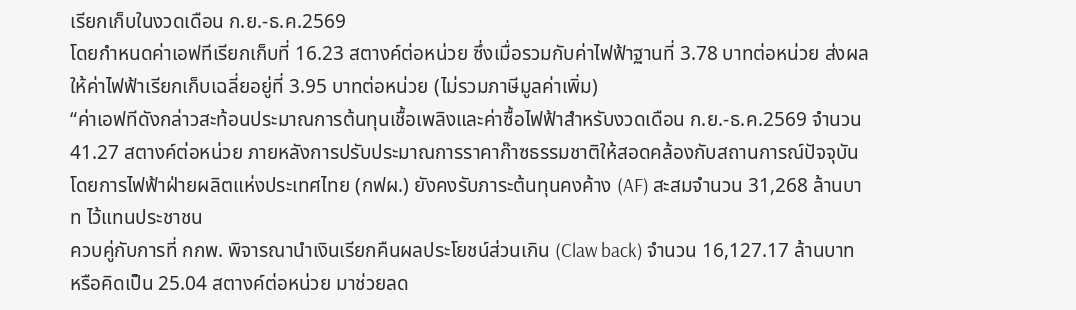เรียกเก็บในงวดเดือน ก.ย.-ธ.ค.2569
โดยกำหนดค่าเอฟทีเรียกเก็บที่ 16.23 สตางค์ต่อหน่วย ซึ่งเมื่อรวมกับค่าไฟฟ้าฐานที่ 3.78 บาทต่อหน่วย ส่งผลให้ค่าไฟฟ้าเรียกเก็บเฉลี่ยอยู่ที่ 3.95 บาทต่อหน่วย (ไม่รวมภาษีมูลค่าเพิ่ม)
“ค่าเอฟทีดังกล่าวสะท้อนประมาณการต้นทุนเชื้อเพลิงและค่าซื้อไฟฟ้าสำหรับงวดเดือน ก.ย.-ธ.ค.2569 จำนวน 41.27 สตางค์ต่อหน่วย ภายหลังการปรับประมาณการราคาก๊าซธรรมชาติให้สอดคล้องกับสถานการณ์ปัจจุบัน โดยการไฟฟ้าฝ่ายผลิตแห่งประเทศไทย (กฟผ.) ยังคงรับภาระต้นทุนคงค้าง (AF) สะสมจำนวน 31,268 ล้านบาท ไว้แทนประชาชน
ควบคู่กับการที่ กกพ. พิจารณานำเงินเรียกคืนผลประโยชน์ส่วนเกิน (Claw back) จำนวน 16,127.17 ล้านบาท หรือคิดเป็น 25.04 สตางค์ต่อหน่วย มาช่วยลด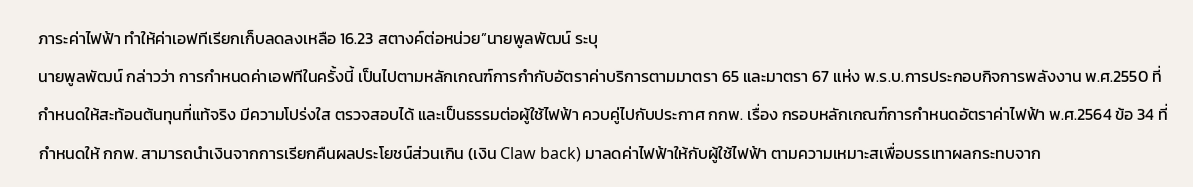ภาระค่าไฟฟ้า ทำให้ค่าเอฟทีเรียกเก็บลดลงเหลือ 16.23 สตางค์ต่อหน่วย”นายพูลพัฒน์ ระบุ
นายพูลพัฒน์ กล่าวว่า การกำหนดค่าเอฟทีในครั้งนี้ เป็นไปตามหลักเกณฑ์การกำกับอัตราค่าบริการตามมาตรา 65 และมาตรา 67 แห่ง พ.ร.บ.การประกอบกิจการพลังงาน พ.ศ.2550 ที่กำหนดให้สะท้อนต้นทุนที่แท้จริง มีความโปร่งใส ตรวจสอบได้ และเป็นธรรมต่อผู้ใช้ไฟฟ้า ควบคู่ไปกับประกาศ กกพ. เรื่อง กรอบหลักเกณฑ์การกำหนดอัตราค่าไฟฟ้า พ.ศ.2564 ข้อ 34 ที่กำหนดให้ กกพ. สามารถนำเงินจากการเรียกคืนผลประโยชน์ส่วนเกิน (เงิน Claw back) มาลดค่าไฟฟ้าให้กับผู้ใช้ไฟฟ้า ตามความเหมาะสเพื่อบรรเทาผลกระทบจาก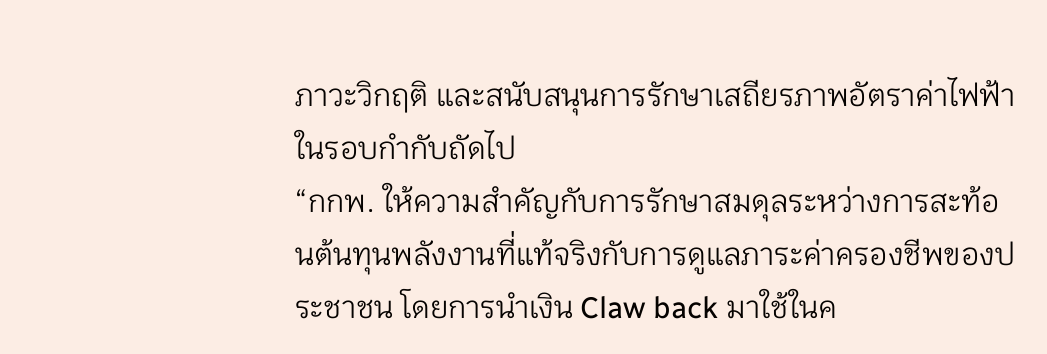ภาวะวิกฤติ และสนับสนุนการรักษาเสถียรภาพอัตราค่าไฟฟ้าในรอบกำกับถัดไป
“กกพ. ให้ความสำคัญกับการรักษาสมดุลระหว่างการสะท้อนต้นทุนพลังงานที่แท้จริงกับการดูแลภาระค่าครองชีพของประชาชน โดยการนำเงิน Claw back มาใช้ในค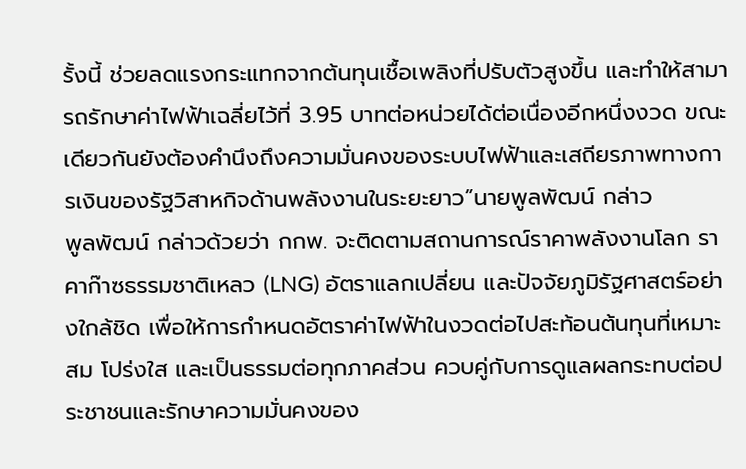รั้งนี้ ช่วยลดแรงกระแทกจากต้นทุนเชื้อเพลิงที่ปรับตัวสูงขึ้น และทำให้สามารถรักษาค่าไฟฟ้าเฉลี่ยไว้ที่ 3.95 บาทต่อหน่วยได้ต่อเนื่องอีกหนึ่งงวด ขณะเดียวกันยังต้องคำนึงถึงความมั่นคงของระบบไฟฟ้าและเสถียรภาพทางการเงินของรัฐวิสาหกิจด้านพลังงานในระยะยาว”นายพูลพัฒน์ กล่าว
พูลพัฒน์ กล่าวด้วยว่า กกพ. จะติดตามสถานการณ์ราคาพลังงานโลก ราคาก๊าซธรรมชาติเหลว (LNG) อัตราแลกเปลี่ยน และปัจจัยภูมิรัฐศาสตร์อย่างใกล้ชิด เพื่อให้การกำหนดอัตราค่าไฟฟ้าในงวดต่อไปสะท้อนต้นทุนที่เหมาะสม โปร่งใส และเป็นธรรมต่อทุกภาคส่วน ควบคู่กับการดูแลผลกระทบต่อประชาชนและรักษาความมั่นคงของ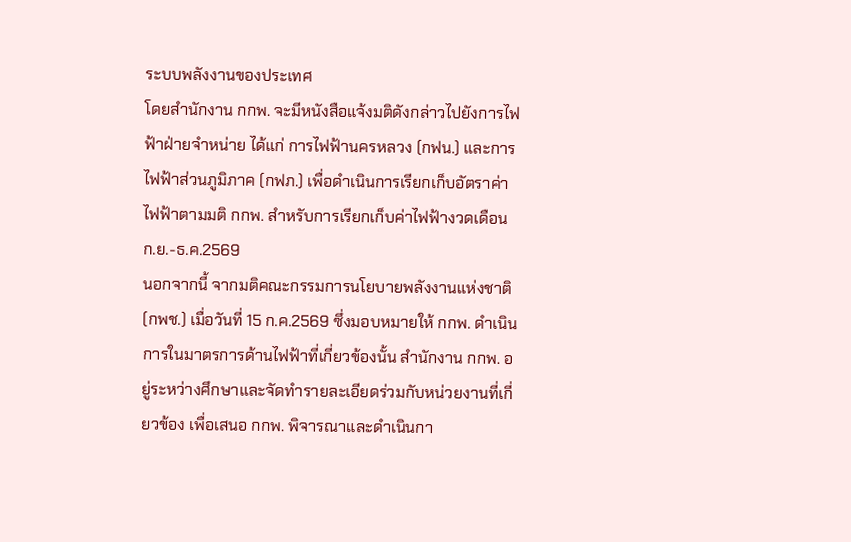ระบบพลังงานของประเทศ
โดยสำนักงาน กกพ. จะมีหนังสือแจ้งมติดังกล่าวไปยังการไฟฟ้าฝ่ายจำหน่าย ได้แก่ การไฟฟ้านครหลวง (กฟน.) และการไฟฟ้าส่วนภูมิภาค (กฟภ.) เพื่อดำเนินการเรียกเก็บอัตราค่าไฟฟ้าตามมติ กกพ. สำหรับการเรียกเก็บค่าไฟฟ้างวดเดือนก.ย.-ธ.ค.2569
นอกจากนี้ จากมติคณะกรรมการนโยบายพลังงานแห่งชาติ (กพช.) เมื่อวันที่ 15 ก.ค.2569 ซึ่งมอบหมายให้ กกพ. ดำเนินการในมาตรการด้านไฟฟ้าที่เกี่ยวข้องนั้น สำนักงาน กกพ. อยู่ระหว่างศึกษาและจัดทำรายละเอียดร่วมกับหน่วยงานที่เกี่ยวข้อง เพื่อเสนอ กกพ. พิจารณาและดำเนินกา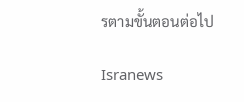รตามขั้นตอนต่อไป

Isranews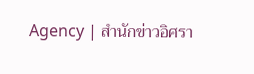Agency | สำนักข่าวอิศรา